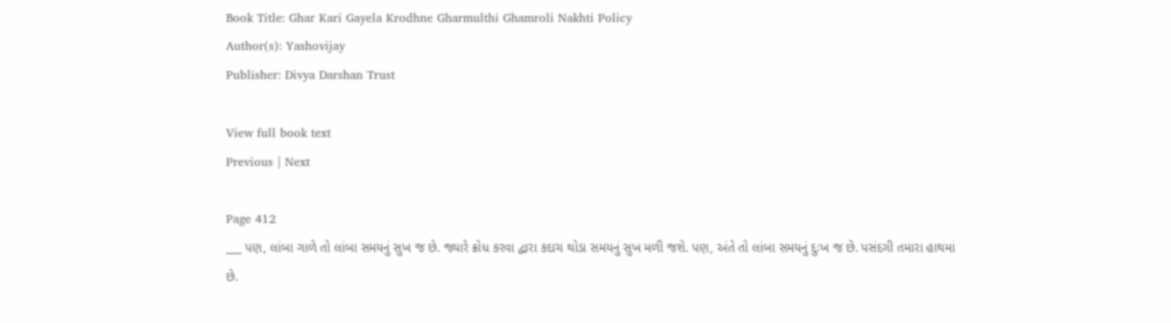Book Title: Ghar Kari Gayela Krodhne Gharmulthi Ghamroli Nakhti Policy
Author(s): Yashovijay
Publisher: Divya Darshan Trust

View full book text
Previous | Next

Page 412
___ પણ, લાંબા ગાળે તો લાંબા સમયનું સુખ જ છે. જ્યારે ક્રોધ કરવા દ્વારા કદાચ થોડા સમયનું સુખ મળી જશે. પણ, અંતે તો લાંબા સમયનું દુઃખ જ છે. પસંદગી તમારા હાથમાં છે.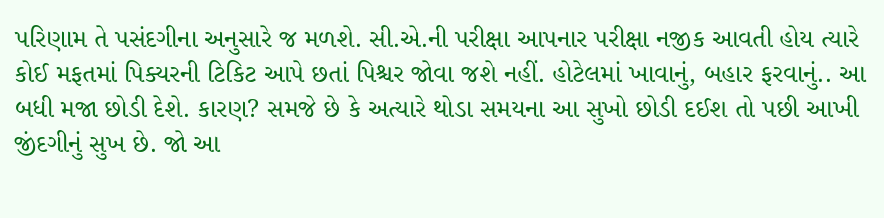પરિણામ તે પસંદગીના અનુસારે જ મળશે. સી.એ.ની પરીક્ષા આપનાર પરીક્ષા નજીક આવતી હોય ત્યારે કોઈ મફતમાં પિક્યરની ટિકિટ આપે છતાં પિશ્ચર જોવા જશે નહીં. હોટેલમાં ખાવાનું, બહાર ફરવાનું.. આ બધી મજા છોડી દેશે. કારણ? સમજે છે કે અત્યારે થોડા સમયના આ સુખો છોડી દઈશ તો પછી આખી જીંદગીનું સુખ છે. જો આ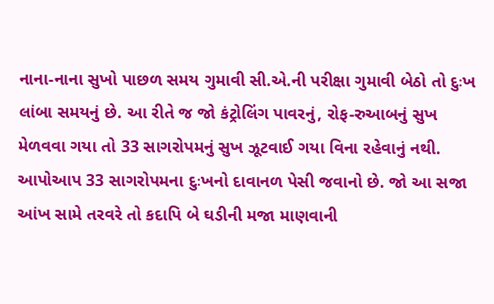નાના-નાના સુખો પાછળ સમય ગુમાવી સી.એ.ની પરીક્ષા ગુમાવી બેઠો તો દુઃખ લાંબા સમયનું છે. આ રીતે જ જો કંટ્રોલિંગ પાવરનું, રોફ-રુઆબનું સુખ મેળવવા ગયા તો 33 સાગરોપમનું સુખ ઝૂટવાઈ ગયા વિના રહેવાનું નથી. આપોઆપ 33 સાગરોપમના દુઃખનો દાવાનળ પેસી જવાનો છે. જો આ સજા આંખ સામે તરવરે તો કદાપિ બે ઘડીની મજા માણવાની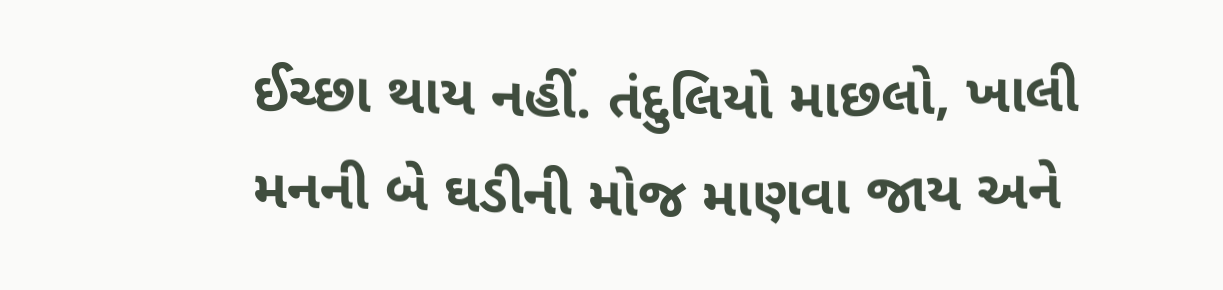ઈચ્છા થાય નહીં. તંદુલિયો માછલો, ખાલી મનની બે ઘડીની મોજ માણવા જાય અને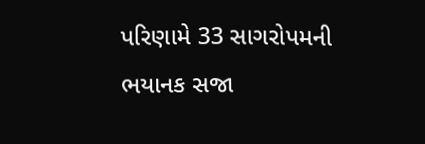પરિણામે 33 સાગરોપમની ભયાનક સજા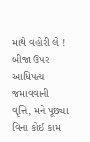માથે વહોરી લે ! બીજા ઉપર આધિપત્ય જમાવવાની વૃત્તિ, મને પૂછ્યા વિના કોઈ કામ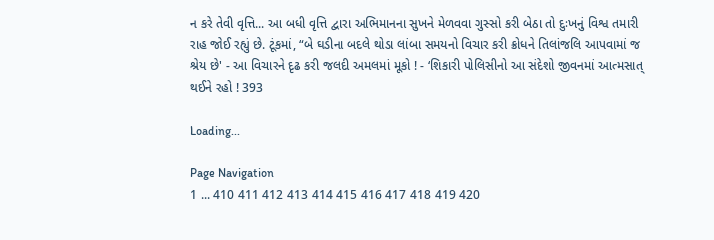ન કરે તેવી વૃત્તિ... આ બધી વૃત્તિ દ્વારા અભિમાનના સુખને મેળવવા ગુસ્સો કરી બેઠા તો દુઃખનું વિશ્વ તમારી રાહ જોઈ રહ્યું છે. ટૂંકમાં, “બે ઘડીના બદલે થોડા લાંબા સમયનો વિચાર કરી ક્રોધને તિલાંજલિ આપવામાં જ શ્રેય છે' - આ વિચારને દૃઢ કરી જલદી અમલમાં મૂકો ! - ‘શિકારી પોલિસીનો આ સંદેશો જીવનમાં આત્મસાત્ થઈને રહો ! 393

Loading...

Page Navigation
1 ... 410 411 412 413 414 415 416 417 418 419 420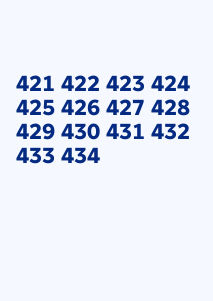421 422 423 424 425 426 427 428 429 430 431 432 433 434